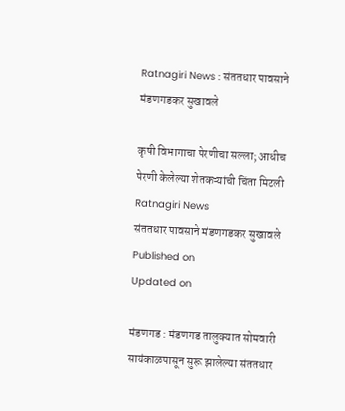Ratnagiri News : संततधार पावसाने मंडणगडकर सुखावले

कृषी विभागाचा पेरणीचा सल्ला; आधीच पेरणी केलेल्या शेतकऱ्यांची चिंता मिटली
Ratnagiri News
संततधार पावसाने मंडणगडकर सुखावले
Published on
Updated on

मंडणगड : मंडणगड तालुक्यात सोमवारी सायंकाळपासून सुरू झालेल्या संततधार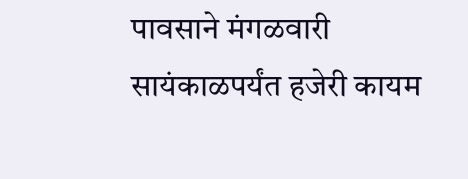पावसाने मंगळवारी सायंकाळपर्यंत हजेरी कायम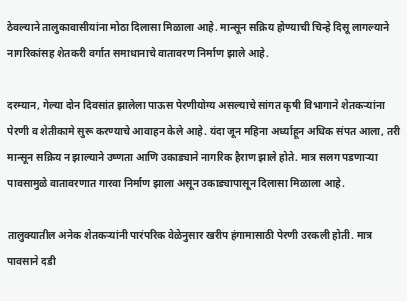ठेवल्याने तालुकावासीयांना मोठा दिलासा मिळाला आहे. मान्सून सक्रिय होण्याची चिन्हे दिसू लागल्याने नागरिकांसह शेतकरी वर्गात समाधानाचे वातावरण निर्माण झाले आहे.

दरम्यान, गेल्या दोन दिवसांत झालेला पाऊस पेरणीयोग्य असल्याचे सांगत कृषी विभागाने शेतकऱ्यांना पेरणी व शेतीकामे सुरू करण्याचे आवाहन केले आहे. यंदा जून महिना अर्ध्याहून अधिक संपत आला, तरी मान्सून सक्रिय न झाल्याने उष्णता आणि उकाड्याने नागरिक हैराण झाले होते. मात्र सलग पडणाऱ्या पावसामुळे वातावरणात गारवा निर्माण झाला असून उकाड्यापासून दिलासा मिळाला आहे.

तालुक्यातील अनेक शेतकऱ्यांनी पारंपरिक वेळेनुसार खरीप हंगामासाठी पेरणी उरकली होती. मात्र पावसाने दडी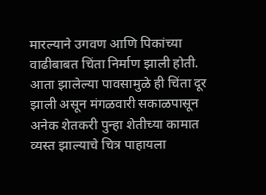मारल्याने उगवण आणि पिकांच्या वाढीबाबत चिंता निर्माण झाली होती. आता झालेल्या पावसामुळे ही चिंता दूर झाली असून मंगळवारी सकाळपासून अनेक शेतकरी पुन्हा शेतीच्या कामात व्यस्त झाल्याचे चित्र पाहायला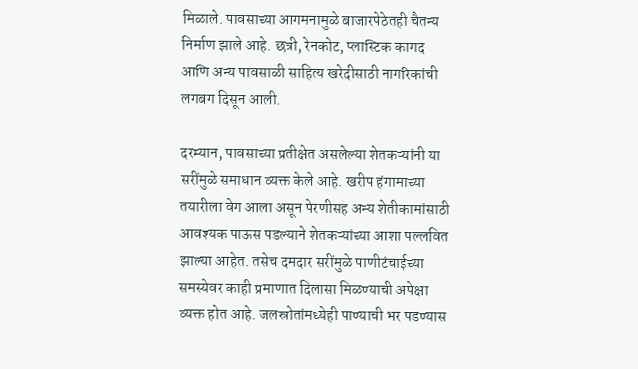मिळाले. पावसाच्या आगमनामुळे बाजारपेठेतही चैतन्य निर्माण झाले आहे. छत्री, रेनकोट, प्लास्टिक कागद आणि अन्य पावसाळी साहित्य खरेदीसाठी नागरिकांची लगबग दिसून आली.

दरम्यान, पावसाच्या प्रतीक्षेत असलेल्या शेतकऱ्यांनी या सरींमुळे समाधान व्यक्त केले आहे. खरीप हंगामाच्या तयारीला वेग आला असून पेरणीसह अन्य शेतीकामांसाठी आवश्यक पाऊस पडल्याने शेतकऱ्यांच्या आशा पल्लवित झाल्या आहेत. तसेच दमदार सरींमुळे पाणीटंचाईच्या समस्येवर काही प्रमाणात दिलासा मिळण्याची अपेक्षा व्यक्त होत आहे. जलस्रोतांमध्येही पाण्याची भर पडण्यास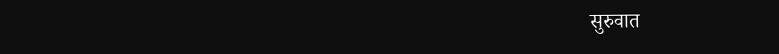सुरुवात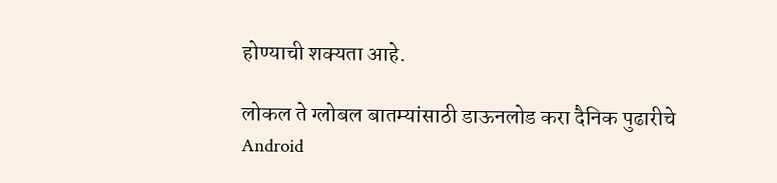होण्याची शक्यता आहे.

लोकल ते ग्लोबल बातम्यांसाठी डाऊनलोड करा दैनिक पुढारीचे Android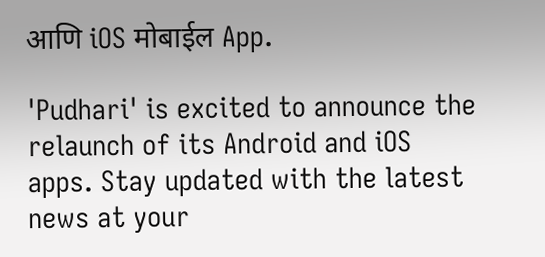आणि iOS मोबाईल App.

'Pudhari' is excited to announce the relaunch of its Android and iOS apps. Stay updated with the latest news at your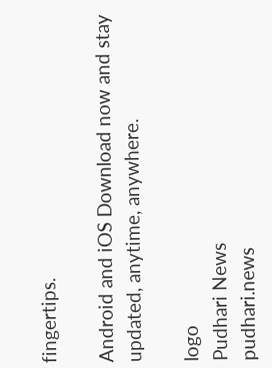fingertips.

Android and iOS Download now and stay updated, anytime, anywhere.

logo
Pudhari News
pudhari.news